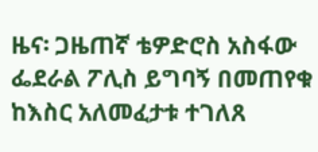ዜና፡ ጋዜጠኛ ቴዎድሮስ አስፋው ፌደራል ፖሊስ ይግባኝ በመጠየቁ ከእስር አለመፈታቱ ተገለጸ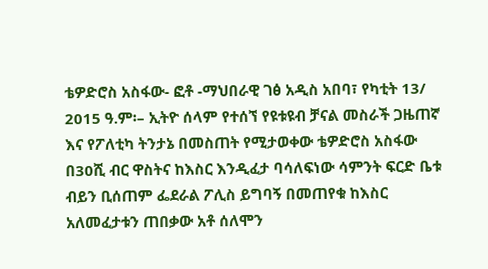ቴዎድሮስ አስፋው- ፎቶ -ማህበራዊ ገፅ አዲስ አበባ፣ የካቲት 13/ 2015 ዓ.ም፡– ኢትዮ ሰላም የተሰኘ የዩቱዩብ ቻናል መስራች ጋዜጠኛ እና የፖለቲካ ትንታኔ በመስጠት የሚታወቀው ቴዎድሮስ አስፋው በ30ሺ ብር ዋስትና ከእስር እንዲፈታ ባሳለፍነው ሳምንት ፍርድ ቤቱ ብይን ቢሰጠም ፌደራል ፖሊስ ይግባኝ በመጠየቁ ከእስር አለመፈታቱን ጠበቃው አቶ ሰለሞን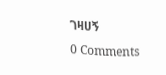ገዛሀኝ
0 Comments